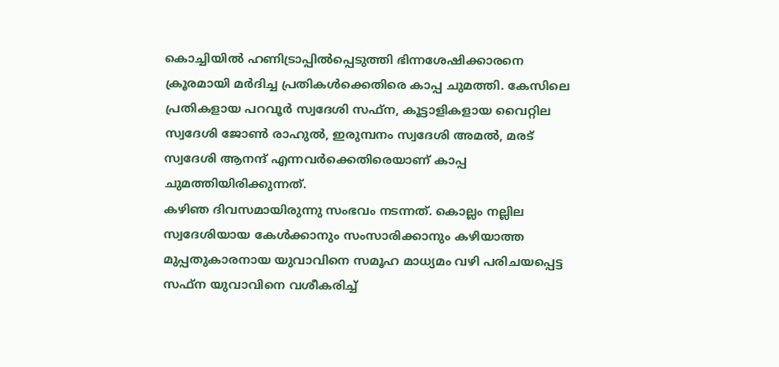കൊച്ചിയിൽ ഹണിട്രാപ്പിൽപ്പെടുത്തി ഭിന്നശേഷിക്കാരനെ ക്രൂരമായി മർദിച്ച പ്രതികൾക്കെതിരെ കാപ്പ ചുമത്തി. കേസിലെ പ്രതികളായ പറവൂർ സ്വദേശി സഫ്ന, കൂട്ടാളികളായ വൈറ്റില സ്വദേശി ജോൺ രാഹുൽ, ഇരുമ്പനം സ്വദേശി അമൽ, മരട് സ്വദേശി ആനന്ദ് എന്നവർക്കെതിരെയാണ് കാപ്പ ചുമത്തിയിരിക്കുന്നത്.
കഴിഞ ദിവസമായിരുന്നു സംഭവം നടന്നത്. കൊല്ലം നല്ലില സ്വദേശിയായ കേൾക്കാനും സംസാരിക്കാനും കഴിയാത്ത മുപ്പതുകാരനായ യുവാവിനെ സമൂഹ മാധ്യമം വഴി പരിചയപ്പെട്ട സഫ്ന യുവാവിനെ വശീകരിച്ച്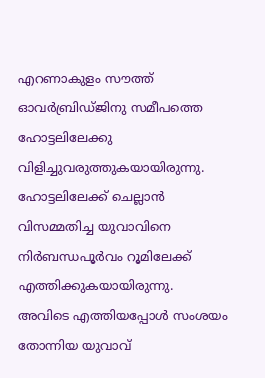എറണാകുളം സൗത്ത് ഓവർബ്രിഡ്ജിനു സമീപത്തെ ഹോട്ടലിലേക്കു വിളിച്ചുവരുത്തുകയായിരുന്നു. ഹോട്ടലിലേക്ക് ചെല്ലാൻ വിസമ്മതിച്ച യുവാവിനെ നിർബന്ധപൂർവം റൂമിലേക്ക് എത്തിക്കുകയായിരുന്നു.
അവിടെ എത്തിയപ്പോൾ സംശയം തോന്നിയ യുവാവ്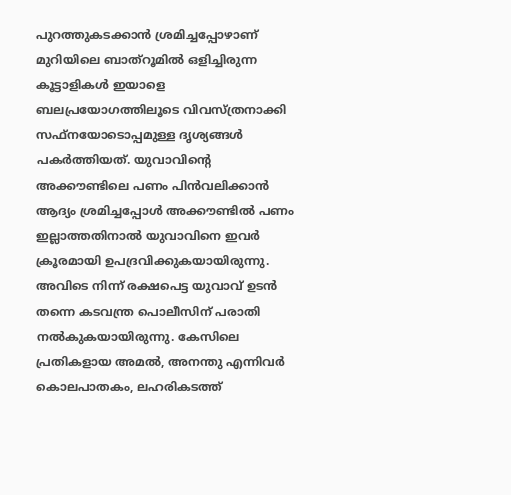പുറത്തുകടക്കാൻ ശ്രമിച്ചപ്പോഴാണ് മുറിയിലെ ബാത്റൂമിൽ ഒളിച്ചിരുന്ന കൂട്ടാളികൾ ഇയാളെ ബലപ്രയോഗത്തിലൂടെ വിവസ്ത്രനാക്കി സഫ്നയോടൊപ്പമുള്ള ദൃശ്യങ്ങൾ പകർത്തിയത്. യുവാവിന്റെ അക്കൗണ്ടിലെ പണം പിൻവലിക്കാൻ ആദ്യം ശ്രമിച്ചപ്പോൾ അക്കൗണ്ടിൽ പണം ഇല്ലാത്തതിനാൽ യുവാവിനെ ഇവർ ക്രൂരമായി ഉപദ്രവിക്കുകയായിരുന്നു.
അവിടെ നിന്ന് രക്ഷപെട്ട യുവാവ് ഉടൻ തന്നെ കടവന്ത്ര പൊലീസിന് പരാതി നൽകുകയായിരുന്നു. കേസിലെ പ്രതികളായ അമൽ, അനന്തു എന്നിവർ കൊലപാതകം, ലഹരികടത്ത്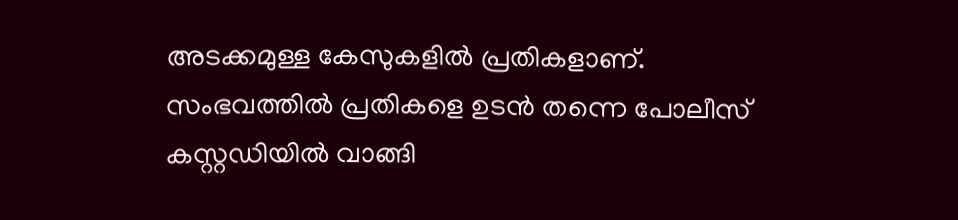അടക്കമുള്ള കേസുകളിൽ പ്രതികളാണ്. സംഭവത്തിൽ പ്രതികളെ ഉടൻ തന്നെ പോലീസ് കസ്റ്റഡിയിൽ വാങ്ങി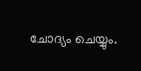ചോദ്യം ചെയ്യും.